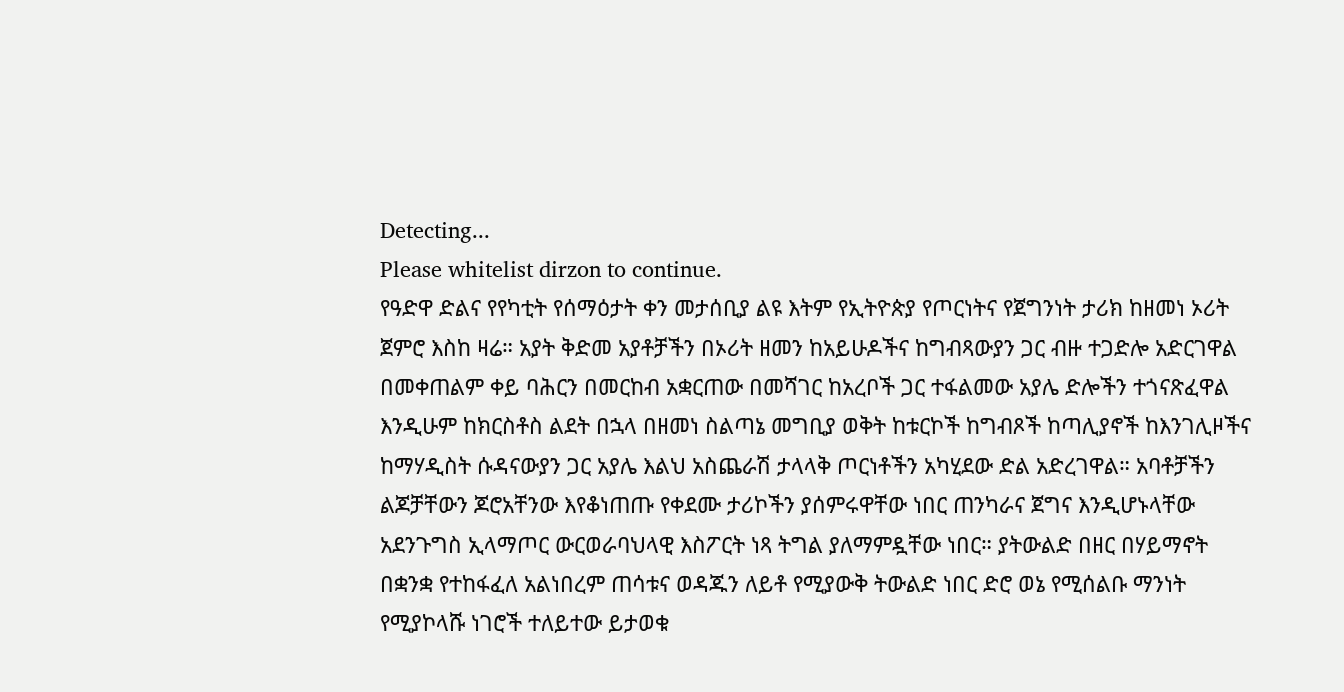Detecting...
Please whitelist dirzon to continue.
የዓድዋ ድልና የየካቲት የሰማዕታት ቀን መታሰቢያ ልዩ እትም የኢትዮጵያ የጦርነትና የጀግንነት ታሪክ ከዘመነ ኦሪት ጀምሮ እስከ ዛሬ። አያት ቅድመ አያቶቻችን በኦሪት ዘመን ከአይሁዶችና ከግብጻውያን ጋር ብዙ ተጋድሎ አድርገዋል በመቀጠልም ቀይ ባሕርን በመርከብ አቋርጠው በመሻገር ከአረቦች ጋር ተፋልመው አያሌ ድሎችን ተጎናጽፈዋል እንዲሁም ከክርስቶስ ልደት በኋላ በዘመነ ስልጣኔ መግቢያ ወቅት ከቱርኮች ከግብጾች ከጣሊያኖች ከእንገሊዞችና ከማሃዲስት ሱዳናውያን ጋር አያሌ እልህ አስጨራሽ ታላላቅ ጦርነቶችን አካሂደው ድል አድረገዋል። አባቶቻችን ልጆቻቸውን ጆሮአቸንው እየቆነጠጡ የቀደሙ ታሪኮችን ያሰምሩዋቸው ነበር ጠንካራና ጀግና እንዲሆኑላቸው አደንጉግስ ኢላማጦር ውርወራባህላዊ እስፖርት ነጻ ትግል ያለማምዷቸው ነበር። ያትውልድ በዘር በሃይማኖት በቋንቋ የተከፋፈለ አልነበረም ጠሳቱና ወዳጁን ለይቶ የሚያውቅ ትውልድ ነበር ድሮ ወኔ የሚሰልቡ ማንነት የሚያኮላሹ ነገሮች ተለይተው ይታወቁ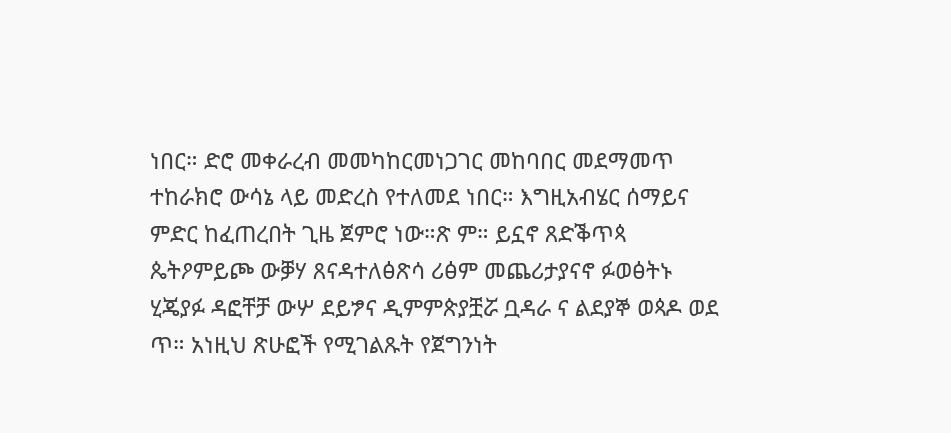ነበር። ድሮ መቀራረብ መመካከርመነጋገር መከባበር መደማመጥ ተከራክሮ ውሳኔ ላይ መድረስ የተለመደ ነበር። እግዚአብሄር ሰማይና ምድር ከፈጠረበት ጊዜ ጀምሮ ነው።ጽ ም። ይኗኖ ጸድቕጥጳ ጴትዖምይጮ ውቓሃ ጸናዳተለፅጽሳ ሪፅም መጨሪታያናኖ ፉወፅትኑ ሂጄያፉ ዳፎቸቻ ውሦ ደይፇና ዲምምጵያቿሯ ቧዳራ ና ልደያኞ ወጳዶ ወደ ጥ። አነዚህ ጽሁፎች የሚገልጹት የጀግንነት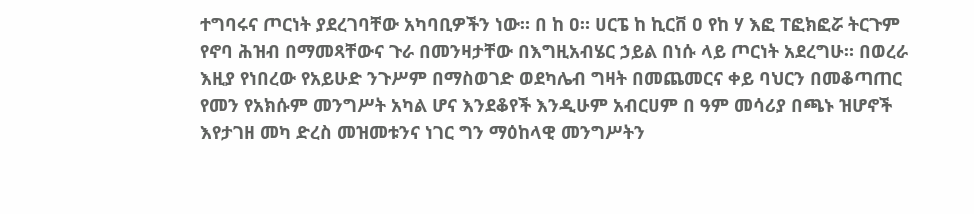ተግባሩና ጦርነት ያደረገባቸው አካባቢዎችን ነው። በ ከ ዐ። ሀርፔ ከ ኪርቨ ዐ የከ ሃ እፎ ፐፎክፎሯ ትርጉም የኖባ ሕዝብ በማመጻቸውና ጉራ በመንዛታቸው በእግዚአብሄር ኃይል በነሱ ላይ ጦርነት አደረግሁ። በወረራ እዚያ የነበረው የአይሁድ ንጉሥም በማስወገድ ወደካሌብ ግዛት በመጨመርና ቀይ ባህርን በመቆጣጠር የመን የአክሱም መንግሥት አካል ሆና እንደቆየች እንዲሁም አብርሀም በ ዓም መሳሪያ በጫኑ ዝሆኖች እየታገዘ መካ ድረስ መዝመቱንና ነገር ግን ማዕከላዊ መንግሥትን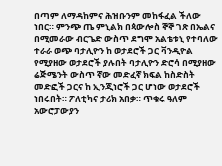በጣም ለማዳከምና ሕዝቡንም መከፋፈል ችለው ነበር። ምንጭ ጤ ምኒልክ በጳውሎስ ኞኞ ገጽ በኤልና በሚመራው ብርጌድ ውስጥ ደግሞ አልቴቱኒ የተባለው ተራራ ወጭ ባታሊዮን ከ ወታደሮች ጋር ቫንዲዮል የሚያዘው ወታደሮች ያሉበት ባታሊዮን ድሮሳ በሚያዘው ሬጅሜንት ውስጥ ኛው መድፈኛ ክፍል ከስድስት መድፎች ጋርና ከ ኢንጂነሮች ጋር ሆነው ወታደሮች ነበሩበት። ፖለቲካና ታሪክ አበቃ። ጥቁሩ ዓለም አውሮፓውያን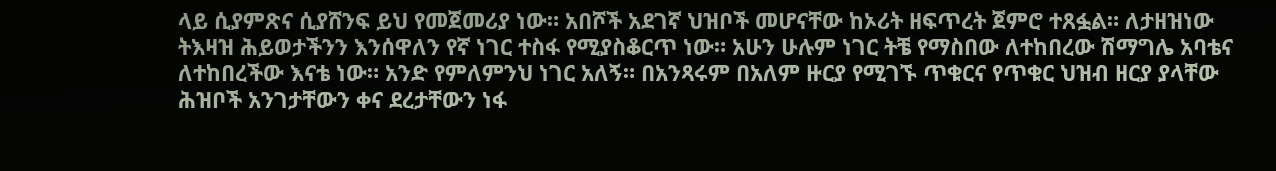ላይ ሲያምጽና ሲያሸንፍ ይህ የመጀመሪያ ነው። አበሾች አደገኛ ህዝቦች መሆናቸው ከኦሪት ዘፍጥረት ጀምሮ ተጸፏል። ለታዘዝነው ትእዛዝ ሕይወታችንን እንሰዋለን የኛ ነገር ተስፋ የሚያስቆርጥ ነው። አሁን ሁሉም ነገር ትቼ የማስበው ለተከበረው ሽማግሌ አባቴና ለተከበረችው እናቴ ነው። አንድ የምለምንህ ነገር አለኝ። በአንጻሩም በአለም ዙርያ የሚገኙ ጥቁርና የጥቁር ህዝብ ዘርያ ያላቸው ሕዝቦች አንገታቸውን ቀና ደረታቸውን ነፋ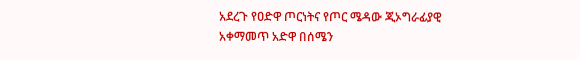አደረጉ የዐድዋ ጦርነትና የጦር ሜዳው ጂኦግራፊያዊ አቀማመጥ አድዋ በሰሜን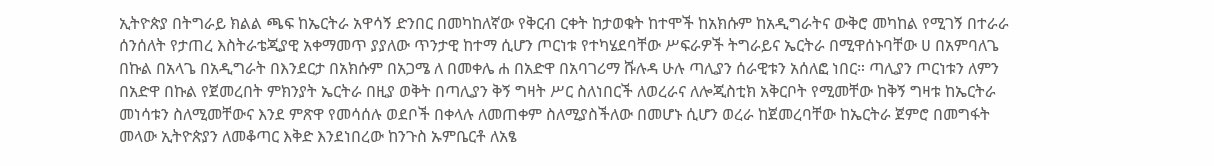ኢትዮጵያ በትግራይ ክልል ጫፍ ከኤርትራ አዋሳኝ ድንበር በመካከለኛው የቅርብ ርቀት ከታወቁት ከተሞች ከአክሱም ከአዲግራትና ውቅሮ መካከል የሚገኝ በተራራ ሰንሰለት የታጠረ እስትራቴጂያዊ አቀማመጥ ያያለው ጥንታዊ ከተማ ሲሆን ጦርነቱ የተካሄደባቸው ሥፍራዎች ትግራይና ኤርትራ በሚዋሰኑባቸው ሀ በአምባለጌ በኩል በአላጌ በአዲግራት በእንደርታ በአክሱም በአጋሜ ለ በመቀሌ ሐ በአድዋ በአባገሪማ ሹሉዳ ሁሉ ጣሊያን ሰራዊቱን አሰለፎ ነበር። ጣሊያን ጦርነቱን ለምን በአድዋ በኩል የጀመረበት ምክንያት ኤርትራ በዚያ ወቅት በጣሊያን ቅኝ ግዛት ሥር ስለነበርች ለወረራና ለሎጂስቲክ አቅርቦት የሚመቸው ከቅኝ ግዛቱ ከኤርትራ መነሳቱን ስለሚመቸውና እንደ ምጽዋ የመሳሰሉ ወደቦች በቀላሉ ለመጠቀም ስለሚያስችለው በመሆኑ ሲሆን ወረራ ከጀመረባቸው ከኤርትራ ጀምሮ በመግፋት መላው ኢትዮጵያን ለመቆጣር እቅድ እንደነበረው ከንጉስ ኡምቤርቶ ለአፄ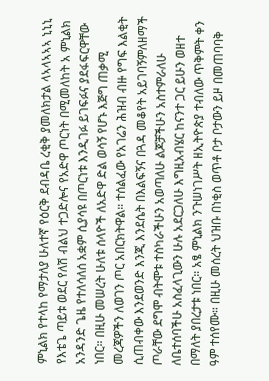ምኒልክ የተላከ የማታለያ ሁለተኛ የዕርቅ ደብዳቤ ረቂቅ ያመለክታል ላኣላኣኣኣ ኒኒኒ የእቴጌ ጣይቱ ወደር የለሽ ብልህ ተጋድሎና የአድዋ ጦርነት በሚመለከት አ ምኒልክ አንዳንድ ጌዜ የተለሳለሰ አቋም ሲያሳዩ በጦርነቱ እንዲገፉ ይገፍፉና ያደፋፍርዋቸው ነበር። በዚሁ መሠረት ሁለቱ ሰላዮች ለአድዋ ድል ወሳኝ የሆኑ እጅግ ጠቃሚ መረጃዎችን ለወገን ጦር አበርክትዋል። ተሰልፈው የአገሬን ሕዝብ ብዙ የግፍ እልቂት ሲጠብቀው እንደወንድ እንጂ እንደሴት በእልፍኝና በጓዳ መቆየት አይገባኝምለዘማች ጦራቸው ደግሞ ብትሞቱ ተስካራችሁን አወጣለሁ ልጆቻችሁን አስተምራለሁ ለቤተሰባችሁ አስፈላጊውን ሁሉ አደርጋለሁ እግዚአብሄር ከናንተ ጋር ይሁን ወዘተ በማለት ያበረታቱ ነበር። አፄ ምኒልክ ንጉሠነገሥት ዘኢትዮጵያ ተብለው ጥቅምት ቀን ዓም ተሰየሙ። በዚሁ መሰረት ህዝቡ በነቂስ ወጥቶ ቦታ ቦታውን ይዞ በመጠባባቅ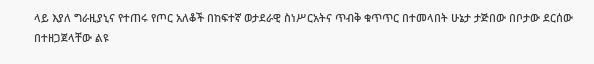ላይ እያለ ግራዚያኒና የተጠሩ የጦር አለቆች በከፍተኛ ወታደራዊ ስነሥርአትና ጥብቅ ቁጥጥር በተመላበት ሁኔታ ታጅበው በቦታው ደርሰው በተዘጋጀላቸው ልዩ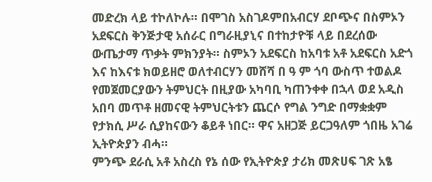መድረክ ላይ ተኮለኮሉ። በሞገስ አስገዶምበአብርሃ ደቦጭና በስምኦን አደፍርስ ቅንጅታዊ አሰራር በግራዚያኒና በተከታዮቹ ላይ በደረሰው ውጤታማ ጥቃት ምክንያት። ስምኦን አደፍርስ ከአባቱ አቶ አደፍርስ አድጎ እና ከእናቱ ክወይዘሮ ወለተብርሃን መሸሻ በ ዓ ም ጎባ ውስጥ ተወልዶ የመጀመርያውን ትምህርት በዚያው አካባቢ ካጠንቀቀ በኋላ ወደ አዲስ አበባ መጥቶ ዘመናዊ ትምህርትቱን ጨርሶ የግል ንግድ በማቋቋም የታክሲ ሥራ ሲያከናውን ቆይቶ ነበር። ዋና አዘጋጅ ይርጋዓለም ጎበዜ አገሬ ኢትዮጵያን ብሓ።
ምንጭ ደራሲ አቶ አስረስ የኔ ሰው የኢትዮጵያ ታሪክ መጽሀፍ ገጽ አፄ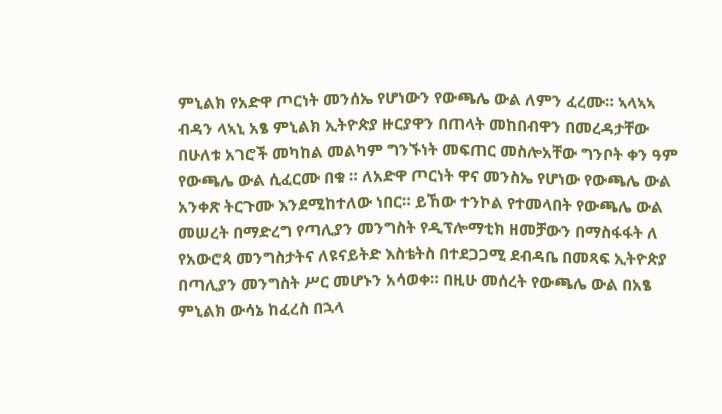ምኒልክ የአድዋ ጦርነት መንሰኤ የሆነውን የውጫሌ ውል ለምን ፈረሙ። ኣላኣኣ ብዳን ላኣኒ አፄ ምኒልክ ኢትዮጵያ ዙርያዋን በጠላት መከበብዋን በመረዳታቸው በሁለቱ አገሮች መካከል መልካም ግንኙነት መፍጠር መስሎአቸው ግንቦት ቀን ዓም የውጫሌ ውል ሲፈርሙ በቁ ። ለአድዋ ጦርነት ዋና መንስኤ የሆነው የውጫሌ ውል አንቀጽ ትርጉሙ እንደሚከተለው ነበር። ይኸው ተንኮል የተመላበት የውጫሌ ውል መሠረት በማድረግ የጣሊያን መንግስት የዲፕሎማቲክ ዘመቻውን በማስፋፋት ለ የአውሮጳ መንግስታትና ለዩናይትድ እስቴትስ በተደጋጋሚ ደብዳቤ በመጻፍ ኢትዮጵያ በጣሊያን መንግስት ሥር መሆኑን አሳወቀ። በዚሁ መሰረት የውጫሌ ውል በአፄ ምኒልክ ውሳኔ ከፈረስ በኋላ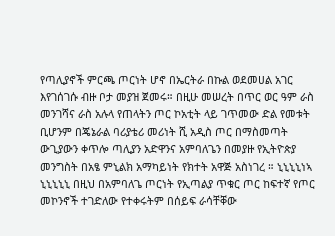የጣሊያኖች ምርጫ ጦርነት ሆኖ በኤርትራ በኩል ወደመሀል አገር እየገሰገሱ ብዙ ቦታ መያዝ ጀመሩ። በዚሁ መሠረት በጥር ወር ዓም ራስ መንገሻና ራስ አሉላ የጠላትን ጦር ኮአቲት ላይ ገጥመው ድል የመቱት ቢሆንም በጄኔራል ባሪያቴሪ መሪነት ሺ አዲስ ጦር በማስመጣት ውጊያውን ቀጥሎ ጣሊያን አድዋንና አምባለጌን በመያዙ የኢትዮጵያ መንግስት በአፄ ምኒልክ አማካይነት የክተት አዋጅ አስነገረ ። ኒኒኒኒነኣ ኒኒኒኒኒ በዚህ በአምባለጌ ጦርነት የኢጣልያ ጥቁር ጦር ከፍተኛ የጦር መኮንኖች ተገድለው የተቀሩትም በሰይፍ ራሳቸቐው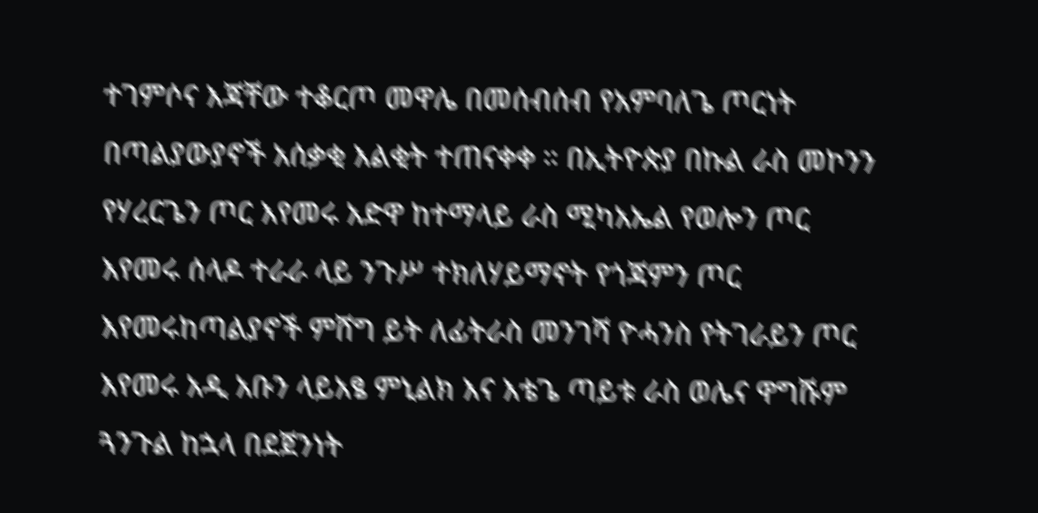ተገምሶና እጃቸው ተቆርጦ መዋሌ በመሰብሰብ የአምባለጌ ጦርነት በጣልያውያኖች አሰቃቂ እልቂት ተጠናቀቀ ። በኢትዮጵያ በኩል ራስ መኮንን የሃረርጌን ጦር እየመሩ አድዋ ከተማላይ ራስ ሚካአኤል የወሎን ጦር እየመሩ ሰላዶ ተራራ ላይ ንጉሥ ተክለሃይማኖት የጎጃምን ጦር እየመሩከጣልያኖች ምሸግ ይት ለፊትራስ መንገሻ ዮሓንስ የትገራይን ጦር እየመሩ አዲ አቡን ላይአፄ ምኒልክ እና እቴጌ ጣይቱ ራስ ወሌና ዋግሹም ጓንጉል ከኋላ በደጀንነት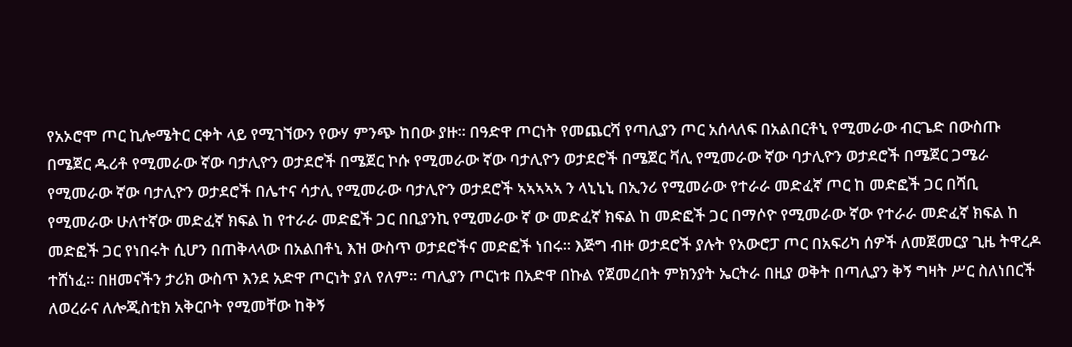የአኦሮሞ ጦር ኪሎሜትር ርቀት ላይ የሚገኘውን የውሃ ምንጭ ከበው ያዙ። በዓድዋ ጦርነት የመጨርሻ የጣሊያን ጦር አሰላለፍ በአልበርቶኒ የሚመራው ብርጌድ በውስጡ በሜጀር ዱሪቶ የሚመራው ኛው ባታሊዮን ወታደሮች በሜጀር ኮሱ የሚመራው ኛው ባታሊዮን ወታደሮች በሜጀር ቫሊ የሚመራው ኛው ባታሊዮን ወታደሮች በሜጀር ጋሜራ የሚመራው ኛው ባታሊዮን ወታደሮች በሌተና ሳታሊ የሚመራው ባታሊዮን ወታደሮች ኣኣኣኣኣ ን ላኒኒኒ በኢንሪ የሚመራው የተራራ መድፈኛ ጦር ከ መድፎች ጋር በሻቢ የሚመራው ሁለተኛው መድፈኛ ክፍል ከ የተራራ መድፎች ጋር በቢያንኪ የሚመራው ኛ ው መድፈኛ ክፍል ከ መድፎች ጋር በማሶዮ የሚመራው ኛው የተራራ መድፈኛ ክፍል ከ መድፎች ጋር የነበሩት ሲሆን በጠቅላላው በአልበቶኒ እዝ ውስጥ ወታደሮችና መድፎች ነበሩ። እጅግ ብዙ ወታደሮች ያሉት የአውሮፓ ጦር በአፍሪካ ሰዎች ለመጀመርያ ጊዜ ትዋረዶ ተሸነፈ። በዘመናችን ታሪክ ውስጥ እንደ አድዋ ጦርነት ያለ የለም። ጣሊያን ጦርነቱ በአድዋ በኩል የጀመረበት ምክንያት ኤርትራ በዚያ ወቅት በጣሊያን ቅኝ ግዛት ሥር ስለነበርች ለወረራና ለሎጂስቲክ አቅርቦት የሚመቸው ከቅኝ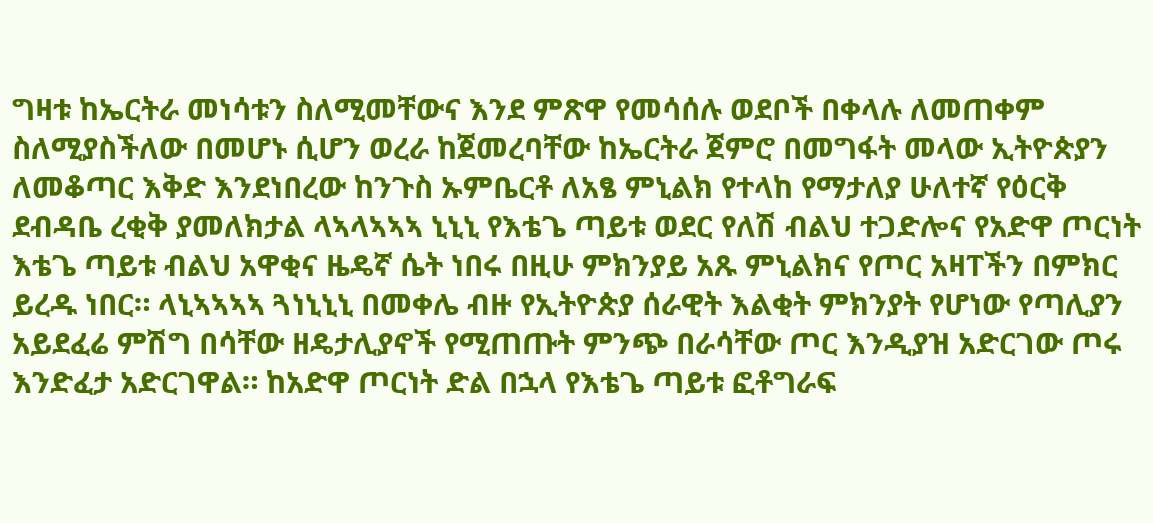ግዛቱ ከኤርትራ መነሳቱን ስለሚመቸውና እንደ ምጽዋ የመሳሰሉ ወደቦች በቀላሉ ለመጠቀም ስለሚያስችለው በመሆኑ ሲሆን ወረራ ከጀመረባቸው ከኤርትራ ጀምሮ በመግፋት መላው ኢትዮጵያን ለመቆጣር እቅድ እንደነበረው ከንጉስ ኡምቤርቶ ለአፄ ምኒልክ የተላከ የማታለያ ሁለተኛ የዕርቅ ደብዳቤ ረቂቅ ያመለክታል ላኣላኣኣኣ ኒኒኒ የእቴጌ ጣይቱ ወደር የለሽ ብልህ ተጋድሎና የአድዋ ጦርነት እቴጌ ጣይቱ ብልህ አዋቂና ዜዴኛ ሴት ነበሩ በዚሁ ምክንያይ አጹ ምኒልክና የጦር አዛፐችን በምክር ይረዱ ነበር። ላኒኣኣኣኣ ጓነኒኒኒ በመቀሌ ብዙ የኢትዮጵያ ሰራዊት እልቂት ምክንያት የሆነው የጣሊያን አይደፈሬ ምሽግ በሳቸው ዘዴታሊያኖች የሚጠጡት ምንጭ በራሳቸው ጦር እንዲያዝ አድርገው ጦሩ እንድፈታ አድርገዋል። ከአድዋ ጦርነት ድል በኋላ የእቴጌ ጣይቱ ፎቶግራፍ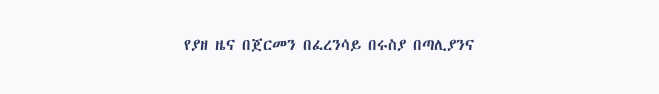የያዘ ዜና በጀርመን በፈረንሳይ በሩስያ በጣሊያንና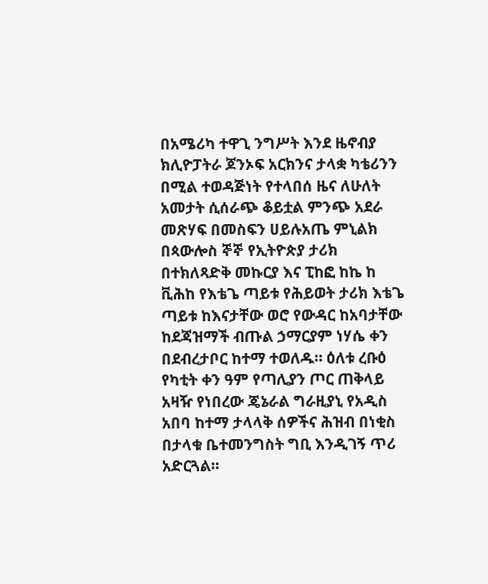በአሜሪካ ተዋጊ ንግሥት እንደ ዜኖብያ ክሊዮፓትራ ጆንኦፍ አርክንና ታላቋ ካቴሪንን በሚል ተወዳጅነት የተላበሰ ዜና ለሁለት አመታት ሲሰራጭ ቆይቷል ምንጭ አደራ መጽሃፍ በመስፍን ሀይሉአጤ ምኒልክ በጳውሎስ ኞኞ የኢትዮጵያ ታሪክ በተክለጻድቅ መኩርያ እና ፒከፎ ከኬ ከ ቪሕከ የእቴጌ ጣይቱ የሕይወት ታሪክ እቴጌ ጣይቱ ከእናታቸው ወሮ የውዳር ከአባታቸው ከደጃዝማች ብጡል ኃማርያም ነሃሴ ቀን በደብረታቦር ከተማ ተወለዱ። ዕለቱ ረቡዕ የካቲት ቀን ዓም የጣሊያን ጦር ጠቅላይ አዛዥ የነበረው ጄኔራል ግራዚያኒ የአዲስ አበባ ከተማ ታላላቅ ሰዎችና ሕዝብ በነቂስ በታላቁ ቤተመንግስት ግቢ እንዲገኝ ጥሪ አድርጓል።